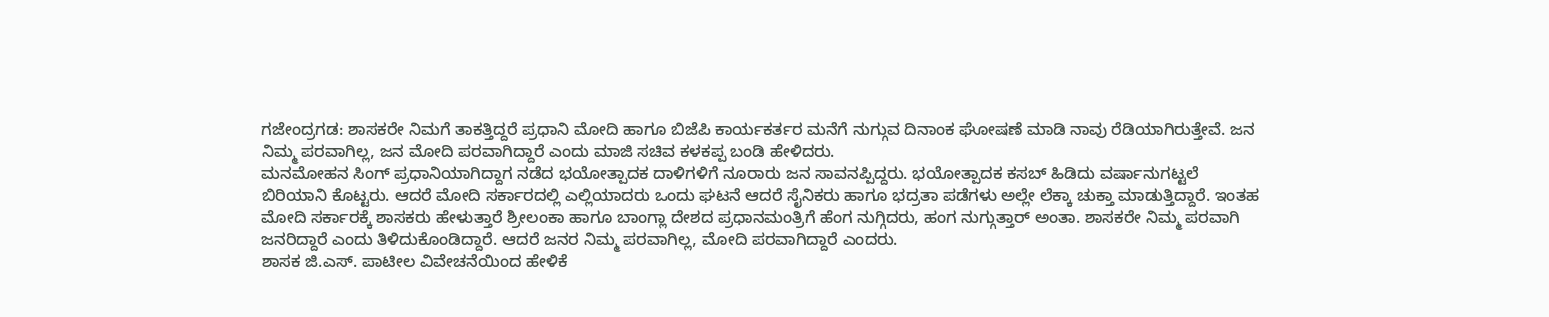ಗಜೇಂದ್ರಗಡ: ಶಾಸಕರೇ ನಿಮಗೆ ತಾಕತ್ತಿದ್ದರೆ ಪ್ರಧಾನಿ ಮೋದಿ ಹಾಗೂ ಬಿಜೆಪಿ ಕಾರ್ಯಕರ್ತರ ಮನೆಗೆ ನುಗ್ಗುವ ದಿನಾಂಕ ಘೋಷಣೆ ಮಾಡಿ ನಾವು ರೆಡಿಯಾಗಿರುತ್ತೇವೆ. ಜನ ನಿಮ್ಮ ಪರವಾಗಿಲ್ಲ, ಜನ ಮೋದಿ ಪರವಾಗಿದ್ದಾರೆ ಎಂದು ಮಾಜಿ ಸಚಿವ ಕಳಕಪ್ಪ ಬಂಡಿ ಹೇಳಿದರು.
ಮನಮೋಹನ ಸಿಂಗ್ ಪ್ರಧಾನಿಯಾಗಿದ್ದಾಗ ನಡೆದ ಭಯೋತ್ಪಾದಕ ದಾಳಿಗಳಿಗೆ ನೂರಾರು ಜನ ಸಾವನಪ್ಪಿದ್ದರು. ಭಯೋತ್ಪಾದಕ ಕಸಬ್ ಹಿಡಿದು ವರ್ಷಾನುಗಟ್ಟಲೆ ಬಿರಿಯಾನಿ ಕೊಟ್ಟರು. ಆದರೆ ಮೋದಿ ಸರ್ಕಾರದಲ್ಲಿ ಎಲ್ಲಿಯಾದರು ಒಂದು ಘಟನೆ ಆದರೆ ಸೈನಿಕರು ಹಾಗೂ ಭದ್ರತಾ ಪಡೆಗಳು ಅಲ್ಲೇ ಲೆಕ್ಕಾ ಚುಕ್ತಾ ಮಾಡುತ್ತಿದ್ದಾರೆ. ಇಂತಹ ಮೋದಿ ಸರ್ಕಾರಕ್ಕೆ ಶಾಸಕರು ಹೇಳುತ್ತಾರೆ ಶ್ರೀಲಂಕಾ ಹಾಗೂ ಬಾಂಗ್ಲಾ ದೇಶದ ಪ್ರಧಾನಮಂತ್ರಿಗೆ ಹೆಂಗ ನುಗ್ಗಿದರು, ಹಂಗ ನುಗ್ಗುತ್ತಾರ್ ಅಂತಾ. ಶಾಸಕರೇ ನಿಮ್ಮ ಪರವಾಗಿ ಜನರಿದ್ದಾರೆ ಎಂದು ತಿಳಿದುಕೊಂಡಿದ್ದಾರೆ. ಆದರೆ ಜನರ ನಿಮ್ಮ ಪರವಾಗಿಲ್ಲ, ಮೋದಿ ಪರವಾಗಿದ್ದಾರೆ ಎಂದರು.
ಶಾಸಕ ಜಿ.ಎಸ್. ಪಾಟೀಲ ವಿವೇಚನೆಯಿಂದ ಹೇಳಿಕೆ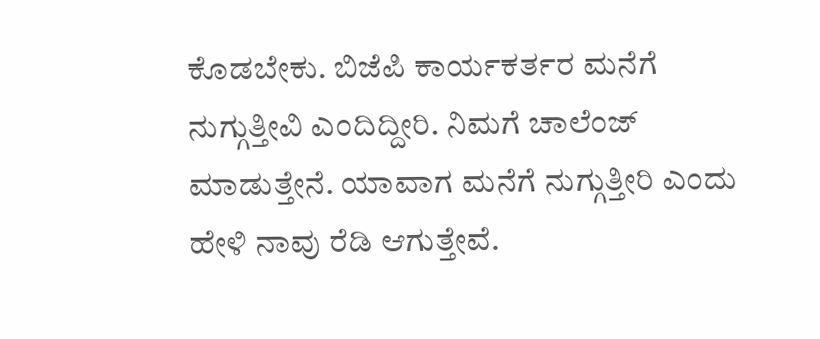ಕೊಡಬೇಕು. ಬಿಜೆಪಿ ಕಾರ್ಯಕರ್ತರ ಮನೆಗೆ ನುಗ್ಗುತ್ತೀವಿ ಎಂದಿದ್ದೀರಿ. ನಿಮಗೆ ಚಾಲೆಂಜ್ ಮಾಡುತ್ತೇನೆ. ಯಾವಾಗ ಮನೆಗೆ ನುಗ್ಗುತ್ತೀರಿ ಎಂದು ಹೇಳಿ ನಾವು ರೆಡಿ ಆಗುತ್ತೇವೆ.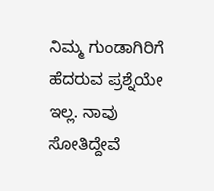ನಿಮ್ಮ ಗುಂಡಾಗಿರಿಗೆ ಹೆದರುವ ಪ್ರಶ್ನೆಯೇ ಇಲ್ಲ. ನಾವು ಸೋತಿದ್ದೇವೆ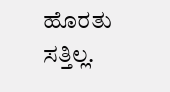ಹೊರತು ಸತ್ತಿಲ್ಲ.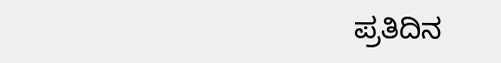ಪ್ರತಿದಿನ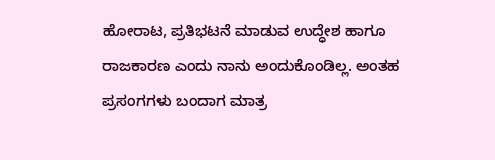ಹೋರಾಟ, ಪ್ರತಿಭಟನೆ ಮಾಡುವ ಉದ್ಧೇಶ ಹಾಗೂ ರಾಜಕಾರಣ ಎಂದು ನಾನು ಅಂದುಕೊಂಡಿಲ್ಲ. ಅಂತಹ ಪ್ರಸಂಗಗಳು ಬಂದಾಗ ಮಾತ್ರ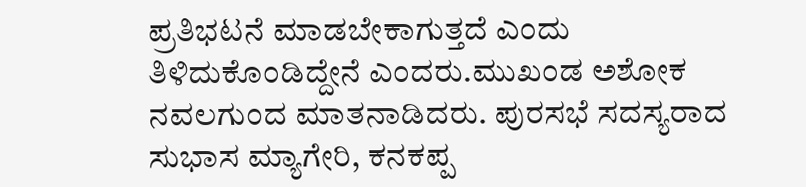ಪ್ರತಿಭಟನೆ ಮಾಡಬೇಕಾಗುತ್ತದೆ ಎಂದು ತಿಳಿದುಕೊಂಡಿದ್ದೇನೆ ಎಂದರು.ಮುಖಂಡ ಅಶೋಕ ನವಲಗುಂದ ಮಾತನಾಡಿದರು. ಪುರಸಭೆ ಸದಸ್ಯರಾದ ಸುಭಾಸ ಮ್ಯಾಗೇರಿ, ಕನಕಪ್ಪ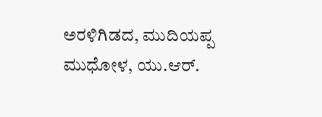ಅರಳಿಗಿಡದ, ಮುದಿಯಪ್ಪ ಮುಧೋಳ, ಯು.ಆರ್.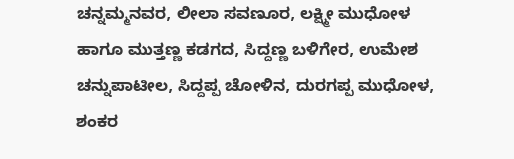ಚನ್ನಮ್ಮನವರ, ಲೀಲಾ ಸವಣೂರ, ಲಕ್ಷ್ಮೀ ಮುಧೋಳ ಹಾಗೂ ಮುತ್ತಣ್ಣ ಕಡಗದ, ಸಿದ್ದಣ್ಣ ಬಳಿಗೇರ, ಉಮೇಶ ಚನ್ನುಪಾಟೀಲ, ಸಿದ್ದಪ್ಪ ಚೋಳಿನ, ದುರಗಪ್ಪ ಮುಧೋಳ, ಶಂಕರ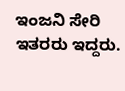ಇಂಜನಿ ಸೇರಿ ಇತರರು ಇದ್ದರು.